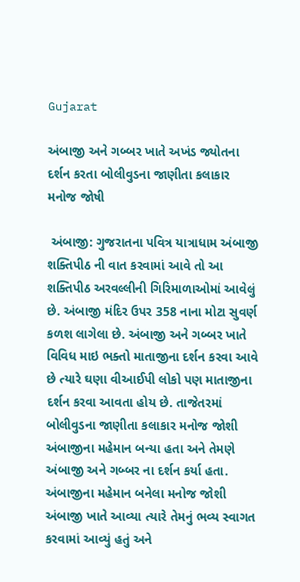Gujarat

અંબાજી અને ગબ્બર ખાતે અખંડ જ્યોતના દર્શન કરતા બોલીવુડના જાણીતા કલાકાર મનોજ જોષી

 અંબાજી: ગુજરાતના પવિત્ર યાત્રાધામ અંબાજી શક્તિપીઠ ની વાત કરવામાં આવે તો આ શક્તિપીઠ અરવલ્લીની ગિરિમાળાઓમાં આવેલું છે. અંબાજી મંદિર ઉપર 358 નાના મોટા સુવર્ણ કળશ લાગેલા છે. અંબાજી અને ગબ્બર ખાતે વિવિધ માઇ ભક્તો માતાજીના દર્શન કરવા આવે છે ત્યારે ઘણા વીઆઈપી લોકો પણ માતાજીના દર્શન કરવા આવતા હોય છે. તાજેતરમાં બોલીવુડના જાણીતા કલાકાર મનોજ જોશી અંબાજીના મહેમાન બન્યા હતા અને તેમણે અંબાજી અને ગબ્બર ના દર્શન કર્યા હતા.
અંબાજીના મહેમાન બનેલા મનોજ જોશી અંબાજી ખાતે આવ્યા ત્યારે તેમનું ભવ્ય સ્વાગત કરવામાં આવ્યું હતું અને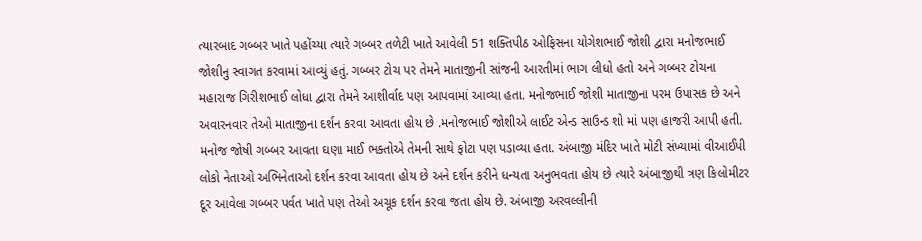ત્યારબાદ ગબ્બર ખાતે પહોંચ્યા ત્યારે ગબ્બર તળેટી ખાતે આવેલી 51 શક્તિપીઠ ઓફિસના યોગેશભાઈ જોશી દ્વારા મનોજભાઈ જોશીનુ સ્વાગત કરવામાં આવ્યું હતું. ગબ્બર ટોચ પર તેમને માતાજીની સાંજની આરતીમાં ભાગ લીધો હતો અને ગબ્બર ટોચના મહારાજ ગિરીશભાઈ લોધા દ્વારા તેમને આશીર્વાદ પણ આપવામાં આવ્યા હતા. મનોજભાઈ જોશી માતાજીના પરમ ઉપાસક છે અને અવારનવાર તેઓ માતાજીના દર્શન કરવા આવતા હોય છે .મનોજભાઈ જોશીએ લાઈટ એન્ડ સાઉન્ડ શો માં પણ હાજરી આપી હતી. મનોજ જોષી ગબ્બર આવતા ઘણા માઈ ભક્તોએ તેમની સાથે ફોટા પણ પડાવ્યા હતા. અંબાજી મંદિર ખાતે મોટી સંખ્યામાં વીઆઈપી લોકો નેતાઓ અભિનેતાઓ દર્શન કરવા આવતા હોય છે અને દર્શન કરીને ધન્યતા અનુભવતા હોય છે ત્યારે અંબાજીથી ત્રણ કિલોમીટર દૂર આવેલા ગબ્બર પર્વત ખાતે પણ તેઓ અચૂક દર્શન કરવા જતા હોય છે. અંબાજી અરવલ્લીની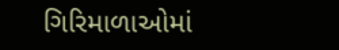ગિરિમાળાઓમાં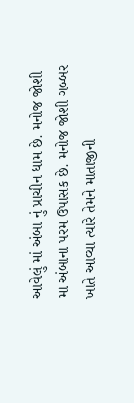આવેલું માં અંબા નું પ્રાચીન ધામ છે. મનોજ જોશી મા અંબાના પરમ ઉપાસક છે. મનોજ જોશી ગબ્બર ખાતે આવ્યા ત્યારે તેમને માતાજીની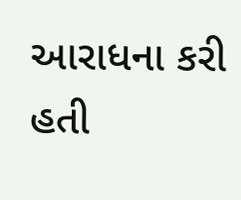આરાધના કરી હતી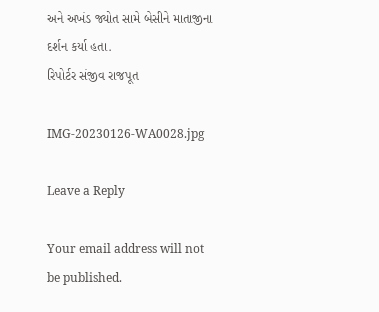અને અખંડ જ્યોત સામે બેસીને માતાજીના દર્શન કર્યા હતા.
રિપોર્ટર સંજીવ રાજપૂત

IMG-20230126-WA0028.jpg

Leave a Reply

Your email address will not be published.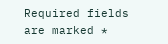Required fields are marked *